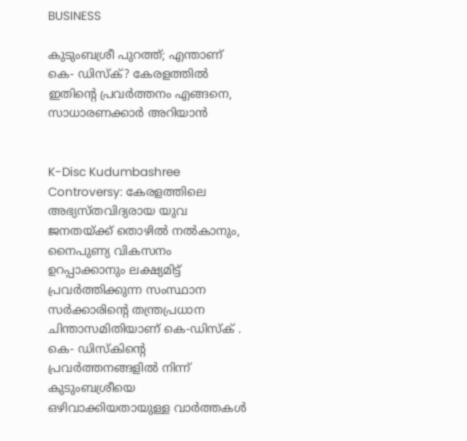BUSINESS

കുടുംബശ്രീ പുറത്ത്; എന്താണ് കെ- ഡിസ്‌ക്? കേരളത്തില്‍ ഇതിന്റെ പ്രവര്‍ത്തനം എങ്ങനെ, സാധാരണക്കാര്‍ അറിയാന്‍


K-Disc Kudumbashree Controversy: കേരളത്തിലെ അഭ്യസ്തവിദ്യരായ യുവ ജനതയ്ക്ക് തൊഴില്‍ നല്‍കാനും, നൈപുണ്യ വികസനം ഉറപ്പാക്കാനും ലക്ഷ്യമിട്ട് പ്രവര്‍ത്തിക്കുന്ന സംസ്ഥാന സര്‍ക്കാരിന്റെ തന്ത്രപ്രധാന ചിന്താസമിതിയാണ് കെ-ഡിസ്‌ക് . കെ- ഡിസ്‌കിന്റെ പ്രവര്‍ത്തനങ്ങളില്‍ നിന്ന് കുടുംബശ്രീയെ ഒഴിവാക്കിയതായുള്ള വാര്‍ത്തകള്‍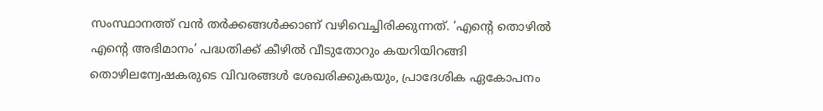സംസ്ഥാനത്ത് വന്‍ തര്‍ക്കങ്ങള്‍ക്കാണ് വഴിവെച്ചിരിക്കുന്നത്. ‘എന്റെ തൊഴില്‍ എന്റെ അഭിമാനം’ പദ്ധതിക്ക് കീഴില്‍ വീടുതോറും കയറിയിറങ്ങി തൊഴിലന്വേഷകരുടെ വിവരങ്ങള്‍ ശേഖരിക്കുകയും, പ്രാദേശിക ഏകോപനം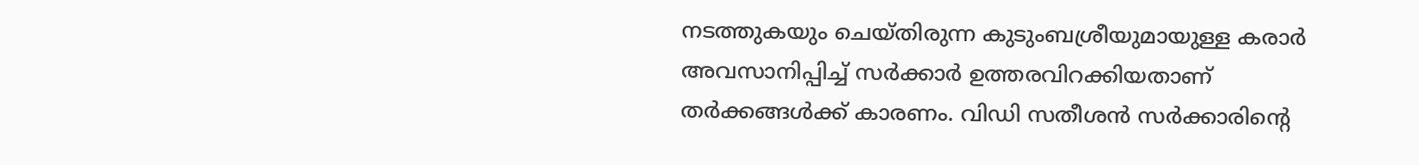നടത്തുകയും ചെയ്തിരുന്ന കുടുംബശ്രീയുമായുള്ള കരാര്‍ അവസാനിപ്പിച്ച് സര്‍ക്കാര്‍ ഉത്തരവിറക്കിയതാണ് തര്‍ക്കങ്ങള്‍ക്ക് കാരണം. വിഡി സതീശന്‍ സര്‍ക്കാരിന്റെ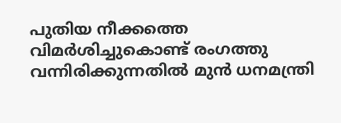പുതിയ നീക്കത്തെ വിമര്‍ശിച്ചുകൊണ്ട് രംഗത്തു വന്നിരിക്കുന്നതില്‍ മുന്‍ ധനമന്ത്രി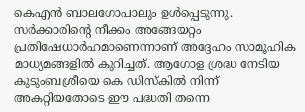കെഎന്‍ ബാലഗോപാലും ഉള്‍പ്പെടുന്നു. സര്‍ക്കാരിന്റെ നീക്കം അങ്ങേയറ്റം പ്രതിഷേധാര്‍ഹമാണെന്നാണ് അദ്ദേഹം സാമൂഹിക മാധ്യമങ്ങളില്‍ കുറിച്ചത്. ആഗോള ശ്രദ്ധ നേടിയ കുടുംബശ്രീയെ കെ ഡിസ്‌കില്‍ നിന്ന് അകറ്റിയതോടെ ഈ പദ്ധതി തന്നെ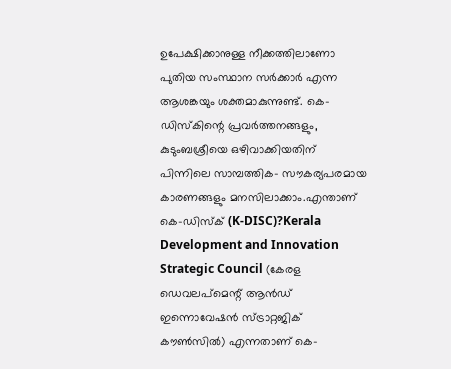ഉപേക്ഷിക്കാനുള്ള നീക്കത്തിലാണോ പുതിയ സംസ്ഥാന സര്‍ക്കാര്‍ എന്ന ആശങ്കയും ശക്തമാകുന്നുണ്ട്. കെ-ഡിസ്‌കിന്റെ പ്രവര്‍ത്തനങ്ങളും, കുടുംബശ്രീയെ ഒഴിവാക്കിയതിന് പിന്നിലെ സാമ്പത്തിക- സൗകര്യപരമായ കാരണങ്ങളും മനസിലാക്കാം.എന്താണ് കെ-ഡിസ്‌ക് (K-DISC)?Kerala Development and Innovation Strategic Council (കേരള ഡെവലപ്മെന്റ് ആന്‍ഡ് ഇന്നൊവേഷന്‍ സ്ട്രാറ്റജിക് കൗണ്‍സില്‍) എന്നതാണ് കെ-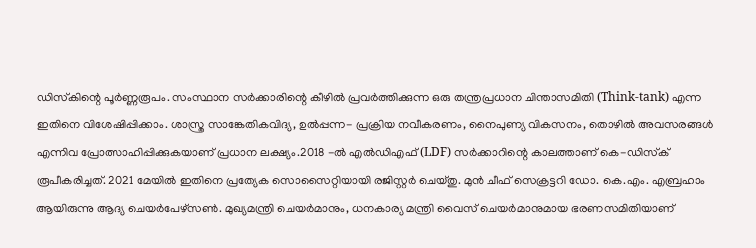ഡിസ്‌കിന്റെ പൂര്‍ണ്ണരൂപം. സംസ്ഥാന സര്‍ക്കാരിന്റെ കീഴില്‍ പ്രവര്‍ത്തിക്കുന്ന ഒരു തന്ത്രപ്രധാന ചിന്താസമിതി (Think-tank) എന്ന ഇതിനെ വിശേഷിപ്പിക്കാം. ശാസ്ത്ര സാങ്കേതികവിദ്യ, ഉല്‍പ്പന്ന- പ്രക്രിയ നവീകരണം, നൈപുണ്യ വികസനം, തൊഴില്‍ അവസരങ്ങള്‍ എന്നിവ പ്രോത്സാഹിപ്പിക്കുകയാണ് പ്രധാന ലക്ഷ്യം.2018 -ല്‍ എല്‍ഡിഎഫ് (LDF) സര്‍ക്കാറിന്റെ കാലത്താണ് കെ-ഡിസ്‌ക് രൂപീകരിച്ചത്. 2021 മേയില്‍ ഇതിനെ പ്രത്യേക സൊസൈറ്റിയായി രജിസ്റ്റര്‍ ചെയ്തു. മുന്‍ ചീഫ് സെക്രട്ടറി ഡോ. കെ.എം. എബ്രഹാം ആയിരുന്നു ആദ്യ ചെയര്‍പേഴ്‌സണ്‍. മുഖ്യമന്ത്രി ചെയര്‍മാനും, ധനകാര്യ മന്ത്രി വൈസ് ചെയര്‍മാനുമായ ഭരണസമിതിയാണ്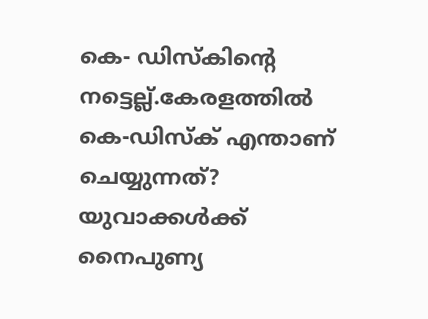കെ- ഡിസ്‌കിന്റെ നട്ടെല്ല്.കേരളത്തില്‍ കെ-ഡിസ്‌ക് എന്താണ് ചെയ്യുന്നത്? യുവാക്കള്‍ക്ക് നൈപുണ്യ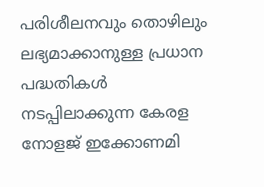പരിശീലനവും തൊഴിലും ലഭ്യമാക്കാനുള്ള പ്രധാന പദ്ധതികള്‍ നടപ്പിലാക്കുന്ന കേരള നോളജ് ഇക്കോണമി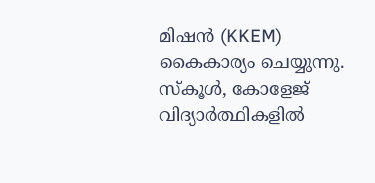മിഷന്‍ (KKEM) കൈകാര്യം ചെയ്യുന്നു. സ്‌കൂള്‍, കോളേജ് വിദ്യാര്‍ത്ഥികളില്‍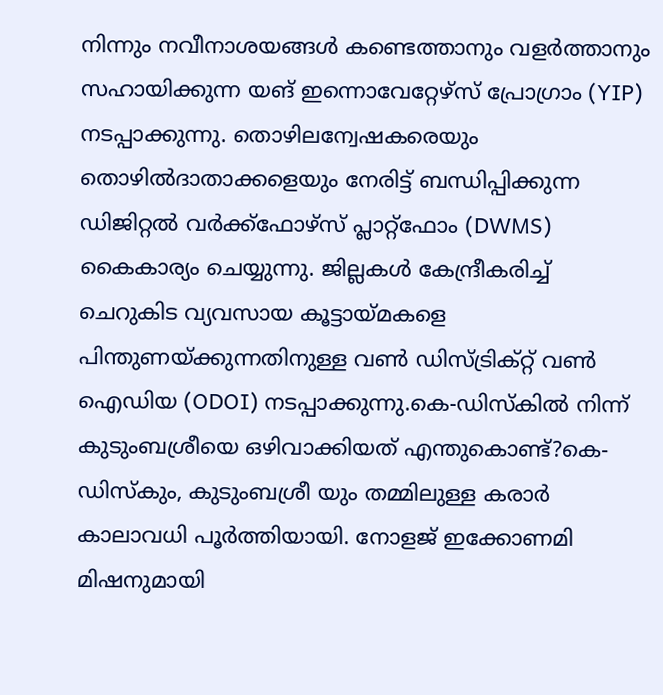നിന്നും നവീനാശയങ്ങള്‍ കണ്ടെത്താനും വളര്‍ത്താനും സഹായിക്കുന്ന യങ് ഇന്നൊവേറ്റേഴ്‌സ് പ്രോഗ്രാം (YIP) നടപ്പാക്കുന്നു. തൊഴിലന്വേഷകരെയും തൊഴില്‍ദാതാക്കളെയും നേരിട്ട് ബന്ധിപ്പിക്കുന്ന ഡിജിറ്റല്‍ വര്‍ക്ക്‌ഫോഴ്‌സ് പ്ലാറ്റ്ഫോം (DWMS) കൈകാര്യം ചെയ്യുന്നു. ജില്ലകള്‍ കേന്ദ്രീകരിച്ച് ചെറുകിട വ്യവസായ കൂട്ടായ്മകളെ പിന്തുണയ്ക്കുന്നതിനുള്ള വണ്‍ ഡിസ്ട്രിക്റ്റ് വണ്‍ ഐഡിയ (ODOI) നടപ്പാക്കുന്നു.കെ-ഡിസ്‌കില്‍ നിന്ന് കുടുംബശ്രീയെ ഒഴിവാക്കിയത് എന്തുകൊണ്ട്?കെ- ഡിസ്‌കും, കുടുംബശ്രീ യും തമ്മിലുള്ള കരാര്‍ കാലാവധി പൂര്‍ത്തിയായി. നോളജ് ഇക്കോണമി മിഷനുമായി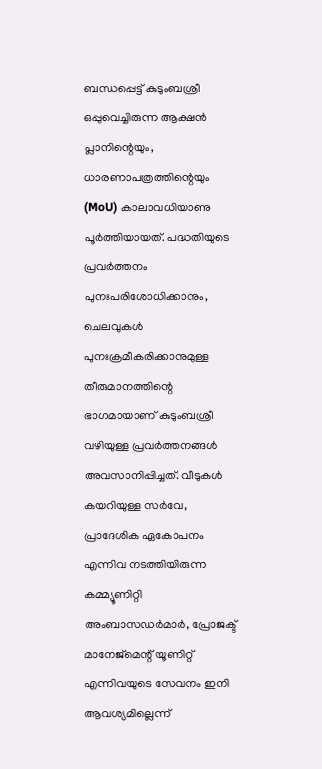ബന്ധപ്പെട്ട് കുടുംബശ്രീ ഒപ്പുവെച്ചിരുന്ന ആക്ഷന്‍ പ്ലാനിന്റെയും, ധാരണാപത്രത്തിന്റെയും (MoU) കാലാവധിയാണു പൂര്‍ത്തിയായത്. പദ്ധതിയുടെ പ്രവര്‍ത്തനം പുനഃപരിശോധിക്കാനും, ചെലവുകള്‍ പുനഃക്രമീകരിക്കാനുമുള്ള തീരുമാനത്തിന്റെ ഭാഗമായാണ് കുടുംബശ്രീ വഴിയുള്ള പ്രവര്‍ത്തനങ്ങള്‍ അവസാനിപ്പിച്ചത്. വീടുകള്‍ കയറിയുള്ള സര്‍വേ, പ്രാദേശിക ഏകോപനം എന്നിവ നടത്തിയിരുന്ന കമ്മ്യൂണിറ്റി അംബാസഡര്‍മാര്‍, പ്രോജക്ട് മാനേജ്മെന്റ് യൂണിറ്റ് എന്നിവയുടെ സേവനം ഇനി ആവശ്യമില്ലെന്ന്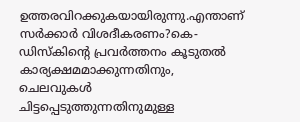ഉത്തരവിറക്കുകയായിരുന്നു.എന്താണ് സര്‍ക്കാര്‍ വിശദീകരണം?കെ-ഡിസ്‌കിന്റെ പ്രവര്‍ത്തനം കൂടുതല്‍ കാര്യക്ഷമമാക്കുന്നതിനും, ചെലവുകള്‍ ചിട്ടപ്പെടുത്തുന്നതിനുമുള്ള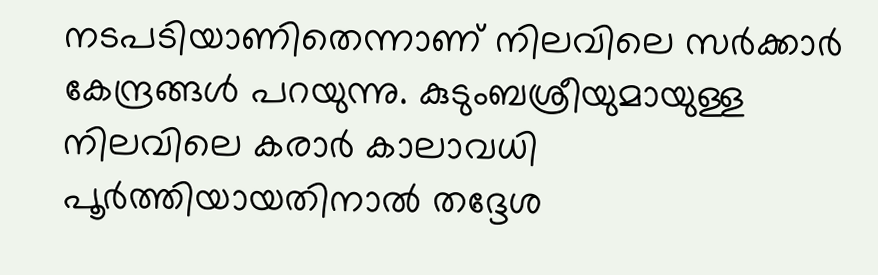നടപടിയാണിതെന്നാണ് നിലവിലെ സര്‍ക്കാര്‍ കേന്ദ്രങ്ങള്‍ പറയുന്നു. കുടുംബശ്രീയുമായുള്ള നിലവിലെ കരാര്‍ കാലാവധി പൂര്‍ത്തിയായതിനാല്‍ തദ്ദേശ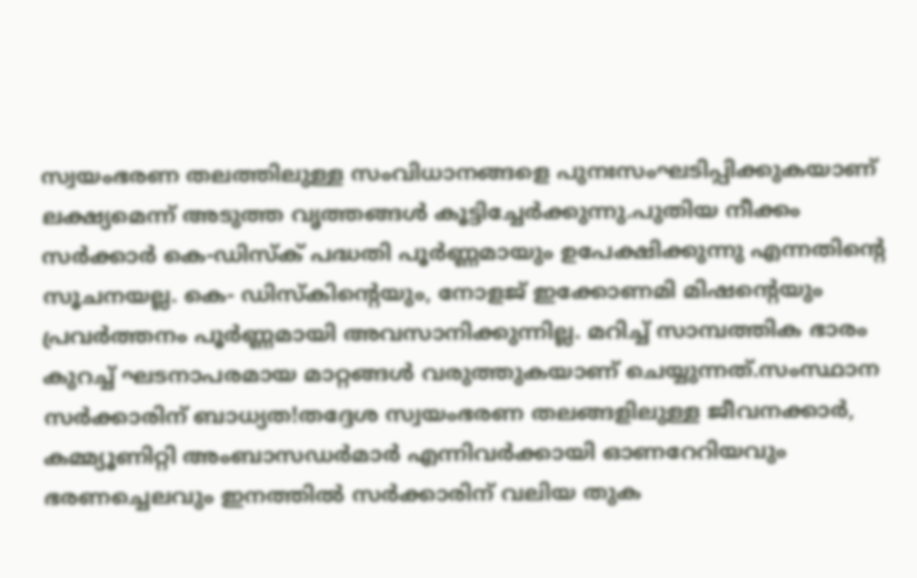സ്വയംഭരണ തലത്തിലുള്ള സംവിധാനങ്ങളെ പുനഃസംഘടിപ്പിക്കുകയാണ് ലക്ഷ്യമെന്ന് അടുത്ത വൃത്തങ്ങള്‍ കൂട്ടിച്ചേര്‍ക്കുന്നു.പുതിയ നീക്കം സര്‍ക്കാര്‍ കെ-ഡിസ്‌ക് പദ്ധതി പൂര്‍ണ്ണമായും ഉപേക്ഷിക്കുന്നു എന്നതിന്റെ സൂചനയല്ല. കെ- ഡിസ്‌കിന്റെയും, നോളജ് ഇക്കോണമി മിഷന്റെയും പ്രവര്‍ത്തനം പൂര്‍ണ്ണമായി അവസാനിക്കുന്നില്ല. മറിച്ച് സാമ്പത്തിക ഭാരം കുറച്ച് ഘടനാപരമായ മാറ്റങ്ങള്‍ വരുത്തുകയാണ് ചെയ്യുന്നത്.സംസ്ഥാന സര്‍ക്കാരിന് ബാധ്യത!തദ്ദേശ സ്വയംഭരണ തലങ്ങളിലുള്ള ജീവനക്കാര്‍, കമ്മ്യൂണിറ്റി അംബാസഡര്‍മാര്‍ എന്നിവര്‍ക്കായി ഓണറേറിയവും ഭരണച്ചെലവും ഇനത്തില്‍ സര്‍ക്കാരിന് വലിയ തുക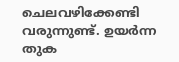ചെലവഴിക്കേണ്ടി വരുന്നുണ്ട്. ഉയര്‍ന്ന തുക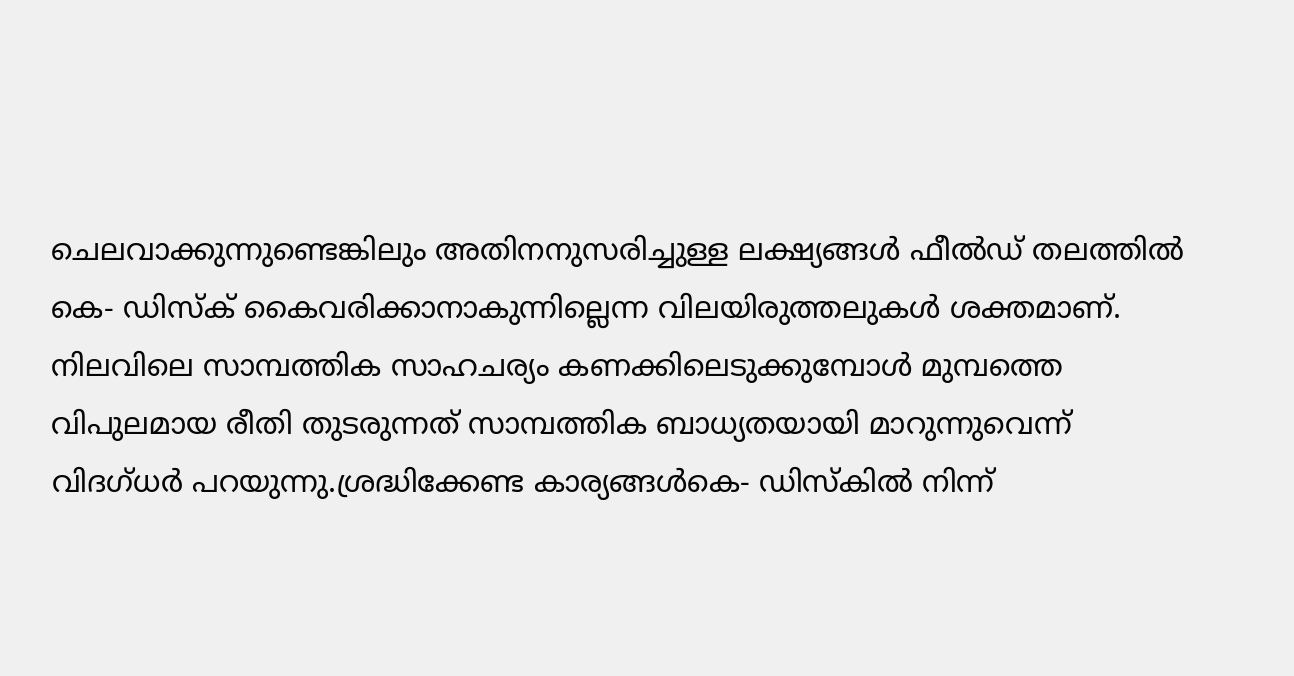ചെലവാക്കുന്നുണ്ടെങ്കിലും അതിനനുസരിച്ചുള്ള ലക്ഷ്യങ്ങള്‍ ഫീല്‍ഡ് തലത്തില്‍ കെ- ഡിസ്‌ക് കൈവരിക്കാനാകുന്നില്ലെന്ന വിലയിരുത്തലുകള്‍ ശക്തമാണ്. നിലവിലെ സാമ്പത്തിക സാഹചര്യം കണക്കിലെടുക്കുമ്പോള്‍ മുമ്പത്തെ വിപുലമായ രീതി തുടരുന്നത് സാമ്പത്തിക ബാധ്യതയായി മാറുന്നുവെന്ന് വിദഗ്ധര്‍ പറയുന്നു.ശ്രദ്ധിക്കേണ്ട കാര്യങ്ങള്‍കെ- ഡിസ്‌കില്‍ നിന്ന്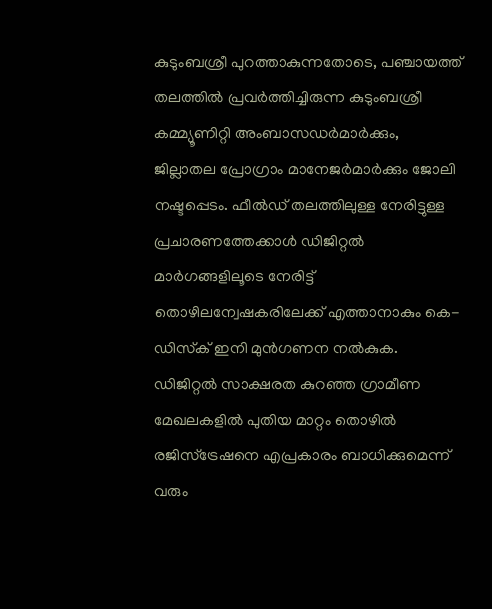കുടുംബശ്രീ പുറത്താകുന്നതോടെ, പഞ്ചായത്ത് തലത്തില്‍ പ്രവര്‍ത്തിച്ചിരുന്ന കുടുംബശ്രീ കമ്മ്യൂണിറ്റി അംബാസഡര്‍മാര്‍ക്കും, ജില്ലാതല പ്രോഗ്രാം മാനേജര്‍മാര്‍ക്കും ജോലി നഷ്ടപ്പെടം. ഫീല്‍ഡ് തലത്തിലുള്ള നേരിട്ടുള്ള പ്രചാരണത്തേക്കാള്‍ ഡിജിറ്റല്‍ മാര്‍ഗങ്ങളിലൂടെ നേരിട്ട് തൊഴിലന്വേഷകരിലേക്ക് എത്താനാകും കെ-ഡിസ്‌ക് ഇനി മുന്‍ഗണന നല്‍കുക. ഡിജിറ്റല്‍ സാക്ഷരത കുറഞ്ഞ ഗ്രാമീണ മേഖലകളില്‍ പുതിയ മാറ്റം തൊഴില്‍ രജിസ്‌ട്രേഷനെ എപ്രകാരം ബാധിക്കുമെന്ന് വരും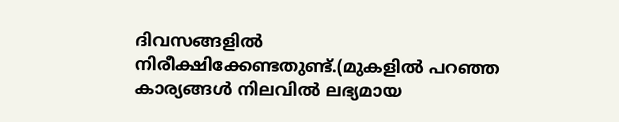ദിവസങ്ങളില്‍ നിരീക്ഷിക്കേണ്ടതുണ്ട്.(മുകളില്‍ പറഞ്ഞ കാര്യങ്ങള്‍ നിലവില്‍ ലഭ്യമായ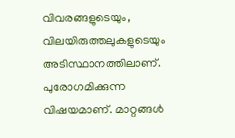വിവരങ്ങളുടെയും, വിലയിരുത്തലുകളുടെയും അടിസ്ഥാനത്തിലാണ്. പുരോഗമിക്കുന്ന വിഷയമാണ്. മാറ്റങ്ങള്‍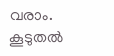വരാം. കൂടുതല്‍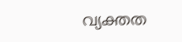വ്യക്തത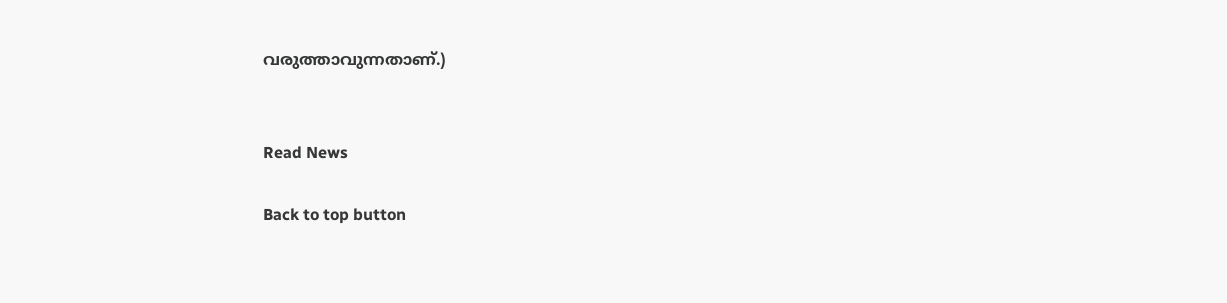വരുത്താവുന്നതാണ്.)


Read News

Back to top button